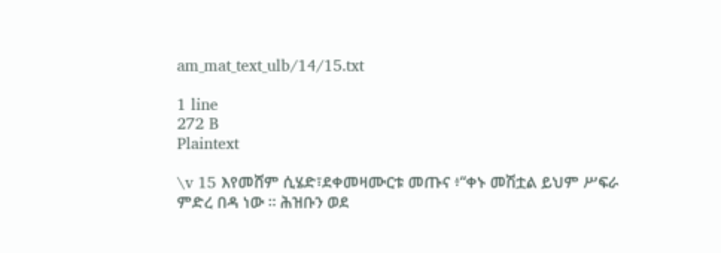am_mat_text_ulb/14/15.txt

1 line
272 B
Plaintext

\v 15 እየመሸም ሲሄድ፣ደቀመዛሙርቱ መጡና ፥“ቀኑ መሽቷል ይህም ሥፍራ ምድረ በዳ ነው ። ሕዝቡን ወደ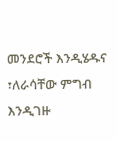መንደሮች እንዲሄዱና ፣ለራሳቸው ምግብ እንዲገዙ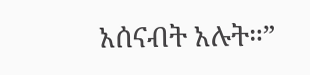አሰናብት አሉት።”